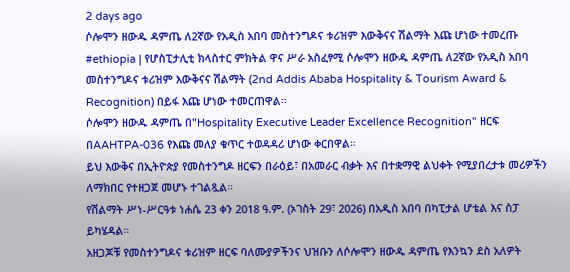2 days ago
ሶሎሞን ዘውዱ ዳምጤ ለ2ኛው የአዲስ አበባ መስተንግዶና ቱሪዝም እውቅናና ሽልማት እጩ ሆነው ተመረጡ
#ethiopia | የሆስፒታሊቲ ክላስተር ምክትል ዋና ሥራ አስፈፃሚ ሶሎሞን ዘውዱ ዳምጤ ለ2ኛው የአዲስ አበባ መስተንግዶና ቱሪዝም እውቅናና ሽልማት (2nd Addis Ababa Hospitality & Tourism Award & Recognition) በይፋ እጩ ሆነው ተመርጠዋል።
ሶሎሞን ዘውዱ ዳምጤ በ"Hospitality Executive Leader Excellence Recognition" ዘርፍ በAAHTPA-036 የእጩ መለያ ቁጥር ተወዳዳሪ ሆነው ቀርበዋል።
ይህ እውቅና በኢትዮጵያ የመስተንግዶ ዘርፍን በራዕይ፣ በአመራር ብቃት እና በተቋማዊ ልህቀት የሚያበረታቱ መሪዎችን ለማክበር የተዘጋጀ መሆኑ ተገልጿል።
የሽልማት ሥነ-ሥርዓቱ ነሐሴ 23 ቀን 2018 ዓ.ም. (ኦገስት 29፣ 2026) በአዲስ አበባ በካፒታል ሆቴል እና ስፓ ይካሄዳል።
አዘጋጆቹ የመስተንግዶና ቱሪዝም ዘርፍ ባለሙያዎችንና ህዝቡን ለሶሎሞን ዘውዱ ዳምጤ የእንኳን ደስ አለዎት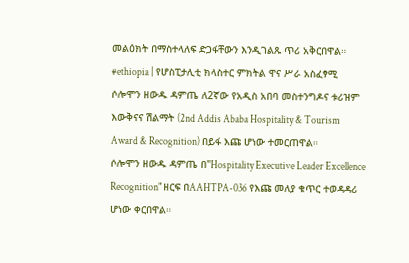መልዕክት በማስተላለፍ ድጋፋቸውን እንዲገልጹ ጥሪ አቅርበዋል።
#ethiopia | የሆስፒታሊቲ ክላስተር ምክትል ዋና ሥራ አስፈፃሚ ሶሎሞን ዘውዱ ዳምጤ ለ2ኛው የአዲስ አበባ መስተንግዶና ቱሪዝም እውቅናና ሽልማት (2nd Addis Ababa Hospitality & Tourism Award & Recognition) በይፋ እጩ ሆነው ተመርጠዋል።
ሶሎሞን ዘውዱ ዳምጤ በ"Hospitality Executive Leader Excellence Recognition" ዘርፍ በAAHTPA-036 የእጩ መለያ ቁጥር ተወዳዳሪ ሆነው ቀርበዋል።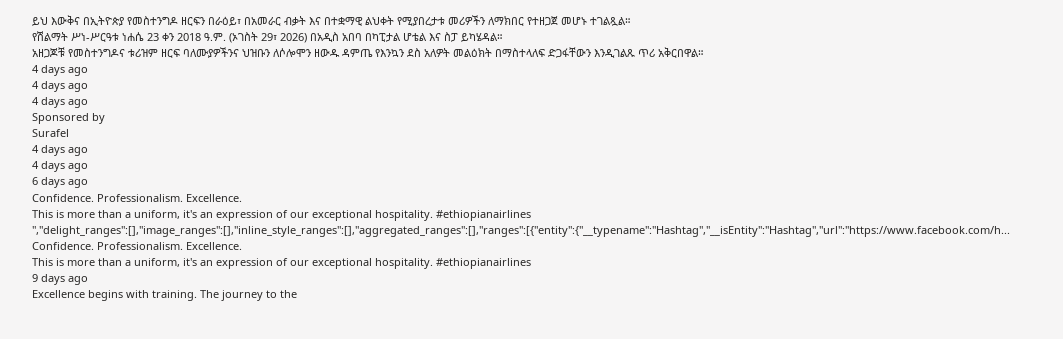ይህ እውቅና በኢትዮጵያ የመስተንግዶ ዘርፍን በራዕይ፣ በአመራር ብቃት እና በተቋማዊ ልህቀት የሚያበረታቱ መሪዎችን ለማክበር የተዘጋጀ መሆኑ ተገልጿል።
የሽልማት ሥነ-ሥርዓቱ ነሐሴ 23 ቀን 2018 ዓ.ም. (ኦገስት 29፣ 2026) በአዲስ አበባ በካፒታል ሆቴል እና ስፓ ይካሄዳል።
አዘጋጆቹ የመስተንግዶና ቱሪዝም ዘርፍ ባለሙያዎችንና ህዝቡን ለሶሎሞን ዘውዱ ዳምጤ የእንኳን ደስ አለዎት መልዕክት በማስተላለፍ ድጋፋቸውን እንዲገልጹ ጥሪ አቅርበዋል።
4 days ago
4 days ago
4 days ago
Sponsored by
Surafel
4 days ago
4 days ago
6 days ago
Confidence. Professionalism. Excellence.
This is more than a uniform, it's an expression of our exceptional hospitality. #ethiopianairlines ","delight_ranges":[],"image_ranges":[],"inline_style_ranges":[],"aggregated_ranges":[],"ranges":[{"entity":{"__typename":"Hashtag","__isEntity":"Hashtag","url":"https://www.facebook.com/h...
Confidence. Professionalism. Excellence.
This is more than a uniform, it's an expression of our exceptional hospitality. #ethiopianairlines
9 days ago
Excellence begins with training. The journey to the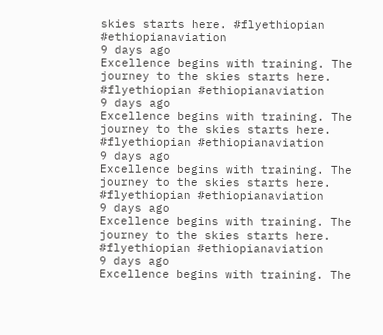skies starts here. #flyethiopian #ethiopianaviation
9 days ago
Excellence begins with training. The journey to the skies starts here. #flyethiopian #ethiopianaviation
9 days ago
Excellence begins with training. The journey to the skies starts here. #flyethiopian #ethiopianaviation
9 days ago
Excellence begins with training. The journey to the skies starts here. #flyethiopian #ethiopianaviation
9 days ago
Excellence begins with training. The journey to the skies starts here. #flyethiopian #ethiopianaviation
9 days ago
Excellence begins with training. The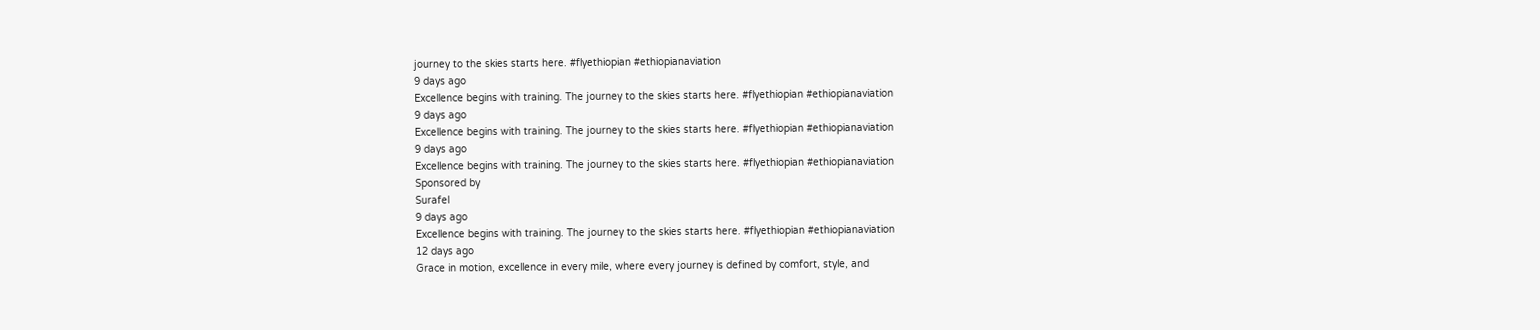journey to the skies starts here. #flyethiopian #ethiopianaviation
9 days ago
Excellence begins with training. The journey to the skies starts here. #flyethiopian #ethiopianaviation
9 days ago
Excellence begins with training. The journey to the skies starts here. #flyethiopian #ethiopianaviation
9 days ago
Excellence begins with training. The journey to the skies starts here. #flyethiopian #ethiopianaviation
Sponsored by
Surafel
9 days ago
Excellence begins with training. The journey to the skies starts here. #flyethiopian #ethiopianaviation
12 days ago
Grace in motion, excellence in every mile, where every journey is defined by comfort, style, and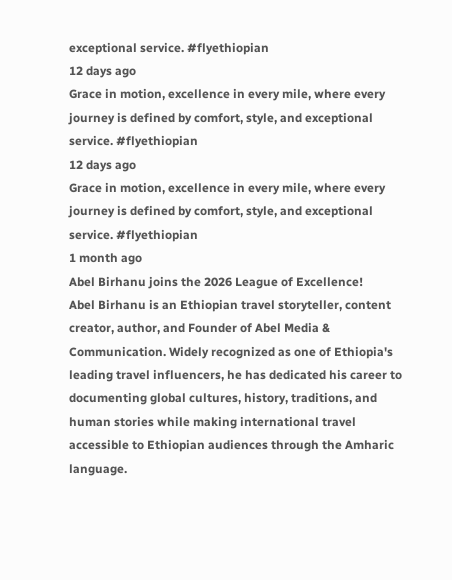exceptional service. #flyethiopian
12 days ago
Grace in motion, excellence in every mile, where every journey is defined by comfort, style, and exceptional service. #flyethiopian
12 days ago
Grace in motion, excellence in every mile, where every journey is defined by comfort, style, and exceptional service. #flyethiopian
1 month ago
Abel Birhanu joins the 2026 League of Excellence!
Abel Birhanu is an Ethiopian travel storyteller, content creator, author, and Founder of Abel Media & Communication. Widely recognized as one of Ethiopia's leading travel influencers, he has dedicated his career to documenting global cultures, history, traditions, and human stories while making international travel accessible to Ethiopian audiences through the Amharic language.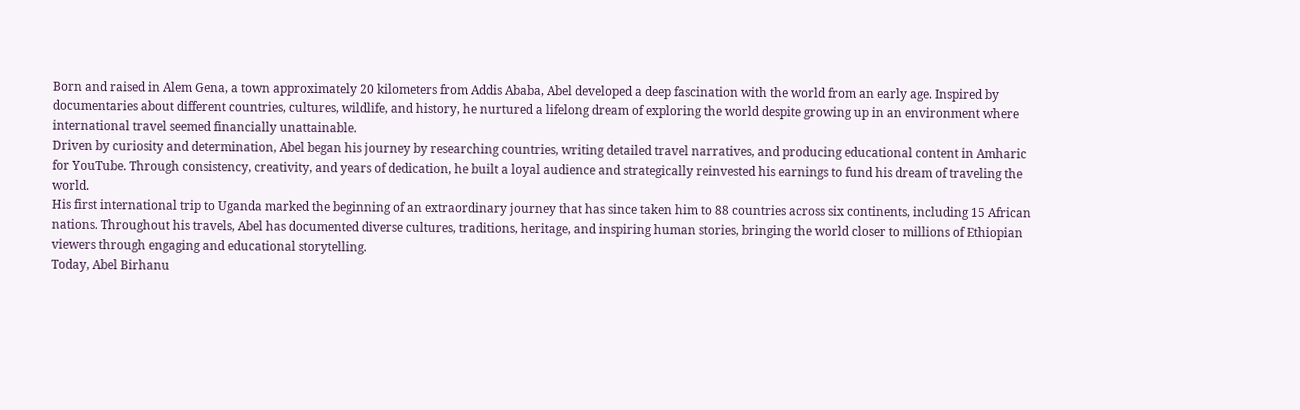Born and raised in Alem Gena, a town approximately 20 kilometers from Addis Ababa, Abel developed a deep fascination with the world from an early age. Inspired by documentaries about different countries, cultures, wildlife, and history, he nurtured a lifelong dream of exploring the world despite growing up in an environment where international travel seemed financially unattainable.
Driven by curiosity and determination, Abel began his journey by researching countries, writing detailed travel narratives, and producing educational content in Amharic for YouTube. Through consistency, creativity, and years of dedication, he built a loyal audience and strategically reinvested his earnings to fund his dream of traveling the world.
His first international trip to Uganda marked the beginning of an extraordinary journey that has since taken him to 88 countries across six continents, including 15 African nations. Throughout his travels, Abel has documented diverse cultures, traditions, heritage, and inspiring human stories, bringing the world closer to millions of Ethiopian viewers through engaging and educational storytelling.
Today, Abel Birhanu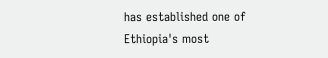has established one of Ethiopia's most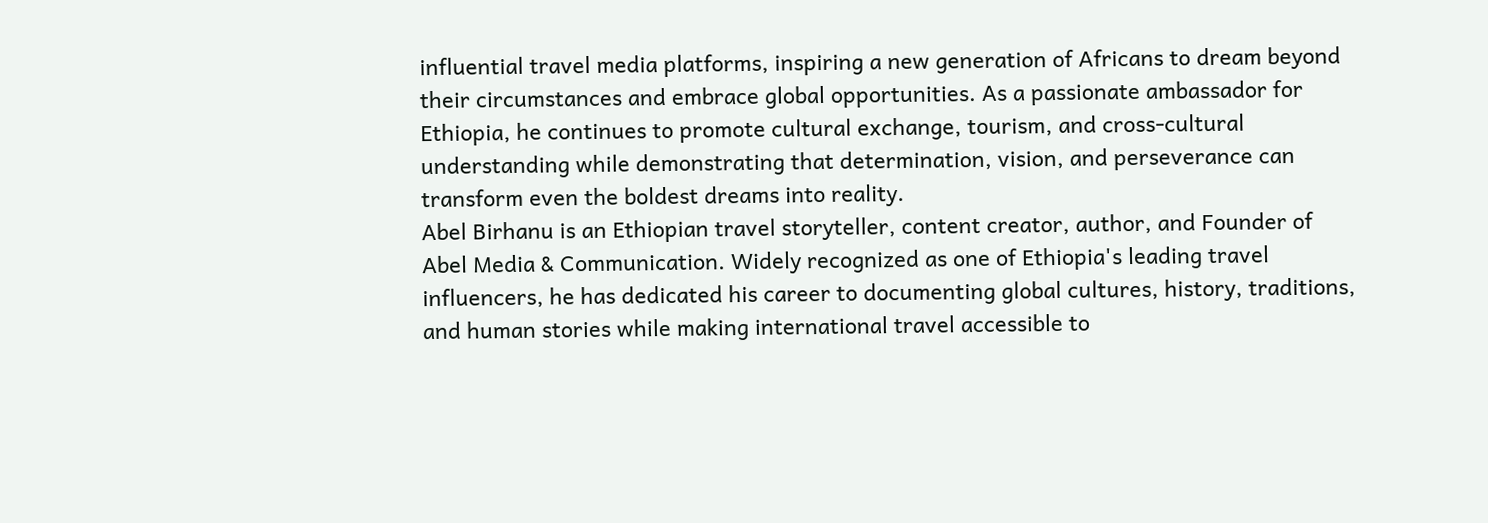influential travel media platforms, inspiring a new generation of Africans to dream beyond their circumstances and embrace global opportunities. As a passionate ambassador for Ethiopia, he continues to promote cultural exchange, tourism, and cross-cultural understanding while demonstrating that determination, vision, and perseverance can transform even the boldest dreams into reality.
Abel Birhanu is an Ethiopian travel storyteller, content creator, author, and Founder of Abel Media & Communication. Widely recognized as one of Ethiopia's leading travel influencers, he has dedicated his career to documenting global cultures, history, traditions, and human stories while making international travel accessible to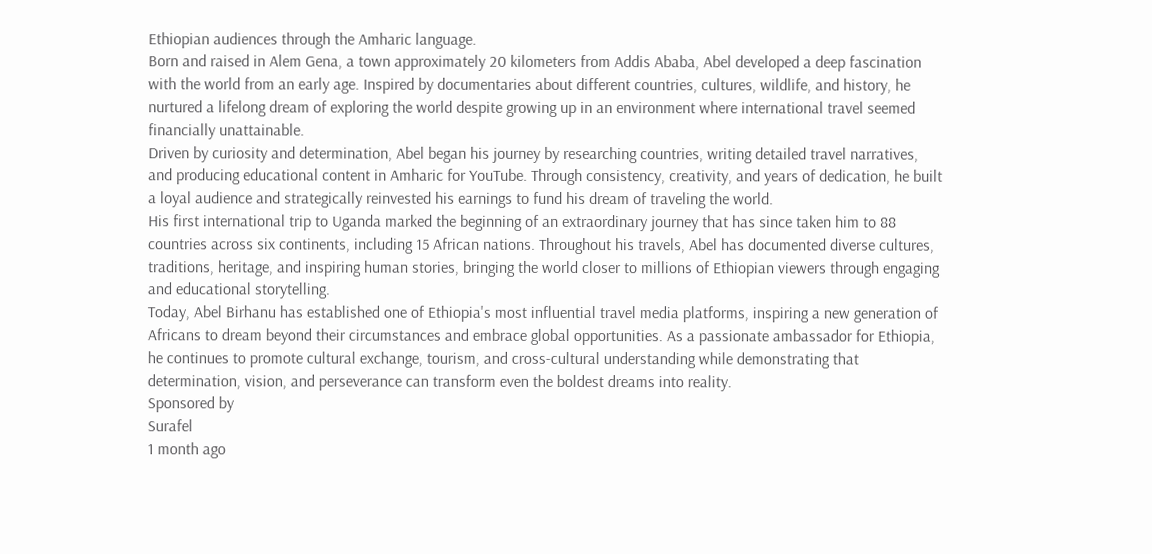Ethiopian audiences through the Amharic language.
Born and raised in Alem Gena, a town approximately 20 kilometers from Addis Ababa, Abel developed a deep fascination with the world from an early age. Inspired by documentaries about different countries, cultures, wildlife, and history, he nurtured a lifelong dream of exploring the world despite growing up in an environment where international travel seemed financially unattainable.
Driven by curiosity and determination, Abel began his journey by researching countries, writing detailed travel narratives, and producing educational content in Amharic for YouTube. Through consistency, creativity, and years of dedication, he built a loyal audience and strategically reinvested his earnings to fund his dream of traveling the world.
His first international trip to Uganda marked the beginning of an extraordinary journey that has since taken him to 88 countries across six continents, including 15 African nations. Throughout his travels, Abel has documented diverse cultures, traditions, heritage, and inspiring human stories, bringing the world closer to millions of Ethiopian viewers through engaging and educational storytelling.
Today, Abel Birhanu has established one of Ethiopia's most influential travel media platforms, inspiring a new generation of Africans to dream beyond their circumstances and embrace global opportunities. As a passionate ambassador for Ethiopia, he continues to promote cultural exchange, tourism, and cross-cultural understanding while demonstrating that determination, vision, and perseverance can transform even the boldest dreams into reality.
Sponsored by
Surafel
1 month ago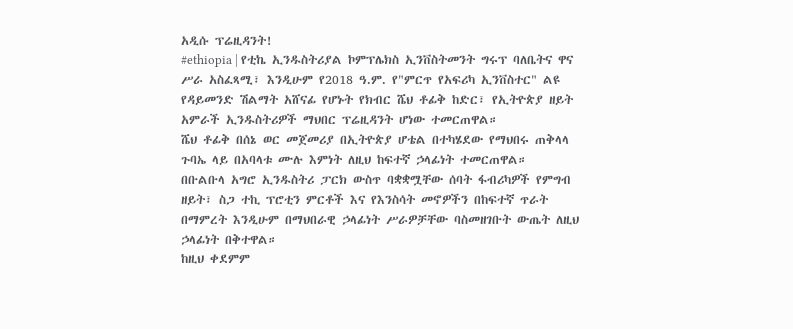አዲሱ ፕሬዚዳንት!
#ethiopia | የቲኬ ኢንዱስትሪያል ኮምፕሌክስ ኢንቨስትመንት ግሩፕ ባለቤትና ዋና ሥራ አስፈጻሚ፣ እንዲሁም የ2018 ዓ.ም. የ"ምርጥ የአፍሪካ ኢንቨስተር" ልዩ የዳይመንድ ሽልማት አሸናፊ የሆኑት የክብር ሼህ ቶፊቅ ከድር፣ የኢትዮጵያ ዘይት አምራች ኢንዱስትሪዎች ማህበር ፕሬዚዳንት ሆነው ተመርጠዋል።
ሼህ ቶፊቅ በሰኔ ወር መጀመሪያ በኢትዮጵያ ሆቴል በተካሄደው የማህበሩ ጠቅላላ ጉባኤ ላይ በአባላቱ ሙሉ እምነት ለዚህ ከፍተኛ ኃላፊነት ተመርጠዋል።
በቡልቡላ አግሮ ኢንዱስትሪ ፓርክ ውስጥ ባቋቋሟቸው ሰባት ፋብሪካዎች የምግብ ዘይት፣ ስጋ ተኪ ፕሮቲን ምርቶች እና የእንስሳት መኖዎችን በከፍተኛ ጥራት በማምረት እንዲሁም በማህበራዊ ኃላፊነት ሥራዎቻቸው ባስመዘገቡት ውጤት ለዚህ ኃላፊነት በቅተዋል።
ከዚህ ቀደምም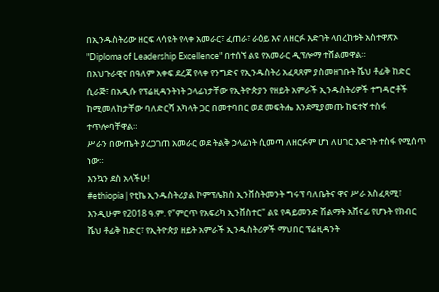በኢንዱስትሪው ዘርፍ ላሳዩት የላቀ አመራር፣ ፈጠራ፣ ራዕይ እና ለዘርፉ እድገት ላበረከቱት አስተዋጽኦ "Diploma of Leadership Excellence" በተሰኘ ልዩ የአመራር ዲፕሎማ ተሸልመዋል።
በአህጉራዊና በዓለም አቀፍ ደረጃ የላቀ የንግድና የኢንዱስትሪ አፈጻጸም ያስመዘገቡት ሼህ ቶፊቅ ከድር ሲራጅ፣ በአዲሱ የፕሬዚዳንትነት ኃላፊነታቸው የኢትዮጵያን የዘይት አምራች ኢንዱስትሪዎች ተግዳሮቶች ከሚመለከታቸው ባለድርሻ አካላት ጋር በመተባበር ወደ መፍትሔ እንደሚያመጡ ከፍተኛ ተስፋ ተጥሎባቸዋል።
ሥራን በውጤት ያረጋገጠ አመራር ወደ ትልቅ ኃላፊነት ሲመጣ ለዘርፉም ሆነ ለሀገር እድገት ተስፋ የሚሰጥ ነው።
እንኳን ደስ አላችሁ!
#ethiopia | የቲኬ ኢንዱስትሪያል ኮምፕሌክስ ኢንቨስትመንት ግሩፕ ባለቤትና ዋና ሥራ አስፈጻሚ፣ እንዲሁም የ2018 ዓ.ም. የ"ምርጥ የአፍሪካ ኢንቨስተር" ልዩ የዳይመንድ ሽልማት አሸናፊ የሆኑት የክብር ሼህ ቶፊቅ ከድር፣ የኢትዮጵያ ዘይት አምራች ኢንዱስትሪዎች ማህበር ፕሬዚዳንት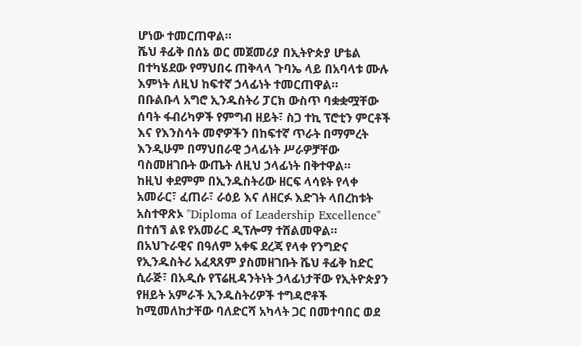ሆነው ተመርጠዋል።
ሼህ ቶፊቅ በሰኔ ወር መጀመሪያ በኢትዮጵያ ሆቴል በተካሄደው የማህበሩ ጠቅላላ ጉባኤ ላይ በአባላቱ ሙሉ እምነት ለዚህ ከፍተኛ ኃላፊነት ተመርጠዋል።
በቡልቡላ አግሮ ኢንዱስትሪ ፓርክ ውስጥ ባቋቋሟቸው ሰባት ፋብሪካዎች የምግብ ዘይት፣ ስጋ ተኪ ፕሮቲን ምርቶች እና የእንስሳት መኖዎችን በከፍተኛ ጥራት በማምረት እንዲሁም በማህበራዊ ኃላፊነት ሥራዎቻቸው ባስመዘገቡት ውጤት ለዚህ ኃላፊነት በቅተዋል።
ከዚህ ቀደምም በኢንዱስትሪው ዘርፍ ላሳዩት የላቀ አመራር፣ ፈጠራ፣ ራዕይ እና ለዘርፉ እድገት ላበረከቱት አስተዋጽኦ "Diploma of Leadership Excellence" በተሰኘ ልዩ የአመራር ዲፕሎማ ተሸልመዋል።
በአህጉራዊና በዓለም አቀፍ ደረጃ የላቀ የንግድና የኢንዱስትሪ አፈጻጸም ያስመዘገቡት ሼህ ቶፊቅ ከድር ሲራጅ፣ በአዲሱ የፕሬዚዳንትነት ኃላፊነታቸው የኢትዮጵያን የዘይት አምራች ኢንዱስትሪዎች ተግዳሮቶች ከሚመለከታቸው ባለድርሻ አካላት ጋር በመተባበር ወደ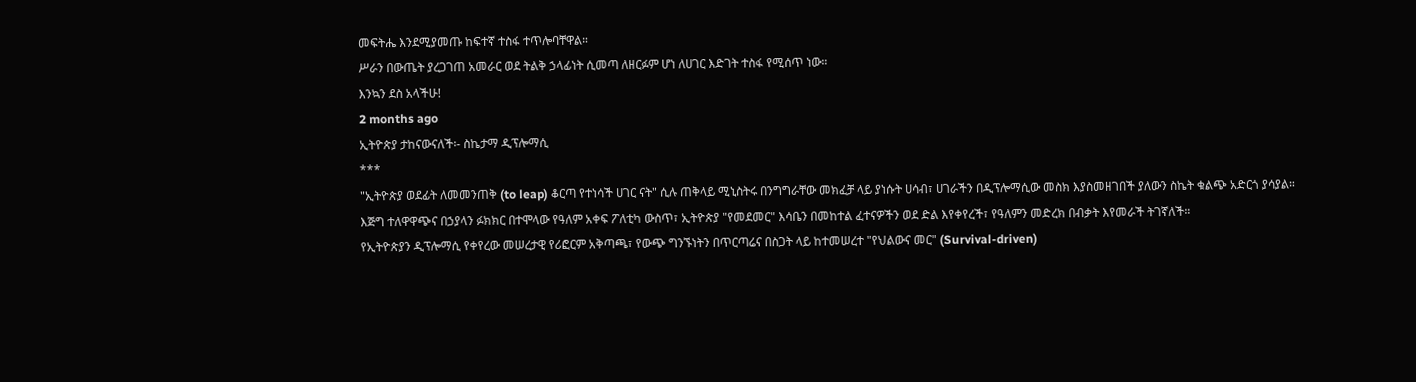መፍትሔ እንደሚያመጡ ከፍተኛ ተስፋ ተጥሎባቸዋል።
ሥራን በውጤት ያረጋገጠ አመራር ወደ ትልቅ ኃላፊነት ሲመጣ ለዘርፉም ሆነ ለሀገር እድገት ተስፋ የሚሰጥ ነው።
እንኳን ደስ አላችሁ!
2 months ago
ኢትዮጵያ ታከናውናለች፡- ስኬታማ ዲፕሎማሲ
***
"ኢትዮጵያ ወደፊት ለመመንጠቅ (to leap) ቆርጣ የተነሳች ሀገር ናት" ሲሉ ጠቅላይ ሚኒስትሩ በንግግራቸው መክፈቻ ላይ ያነሱት ሀሳብ፣ ሀገራችን በዲፕሎማሲው መስክ እያስመዘገበች ያለውን ስኬት ቁልጭ አድርጎ ያሳያል።
እጅግ ተለዋዋጭና በኃያላን ፉክክር በተሞላው የዓለም አቀፍ ፖለቲካ ውስጥ፣ ኢትዮጵያ "የመደመር" እሳቤን በመከተል ፈተናዎችን ወደ ድል እየቀየረች፣ የዓለምን መድረክ በብቃት እየመራች ትገኛለች።
የኢትዮጵያን ዲፕሎማሲ የቀየረው መሠረታዊ የሪፎርም አቅጣጫ፣ የውጭ ግንኙነትን በጥርጣሬና በስጋት ላይ ከተመሠረተ "የህልውና መር" (Survival-driven)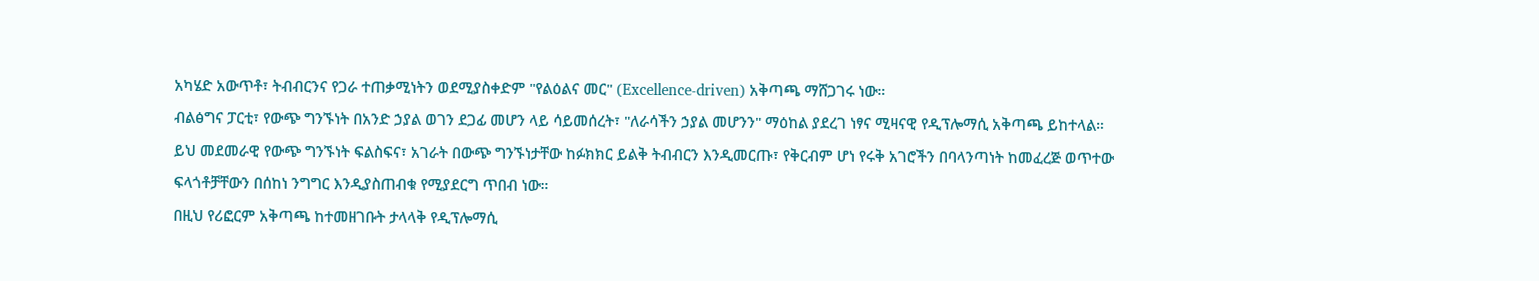አካሄድ አውጥቶ፣ ትብብርንና የጋራ ተጠቃሚነትን ወደሚያስቀድም "የልዕልና መር" (Excellence-driven) አቅጣጫ ማሸጋገሩ ነው።
ብልፅግና ፓርቲ፣ የውጭ ግንኙነት በአንድ ኃያል ወገን ደጋፊ መሆን ላይ ሳይመሰረት፣ "ለራሳችን ኃያል መሆንን" ማዕከል ያደረገ ነፃና ሚዛናዊ የዲፕሎማሲ አቅጣጫ ይከተላል።
ይህ መደመራዊ የውጭ ግንኙነት ፍልስፍና፣ አገራት በውጭ ግንኙነታቸው ከፉክክር ይልቅ ትብብርን እንዲመርጡ፣ የቅርብም ሆነ የሩቅ አገሮችን በባላንጣነት ከመፈረጅ ወጥተው ፍላጎቶቻቸውን በሰከነ ንግግር እንዲያስጠብቁ የሚያደርግ ጥበብ ነው።
በዚህ የሪፎርም አቅጣጫ ከተመዘገቡት ታላላቅ የዲፕሎማሲ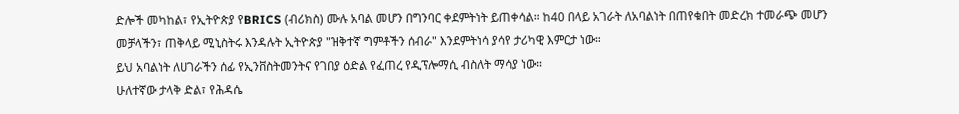ድሎች መካከል፣ የኢትዮጵያ የBRICS (ብሪክስ) ሙሉ አባል መሆን በግንባር ቀደምትነት ይጠቀሳል። ከ40 በላይ አገራት ለአባልነት በጠየቁበት መድረክ ተመራጭ መሆን መቻላችን፣ ጠቅላይ ሚኒስትሩ እንዳሉት ኢትዮጵያ "ዝቅተኛ ግምቶችን ሰብራ" እንደምትነሳ ያሳየ ታሪካዊ እምርታ ነው።
ይህ አባልነት ለሀገራችን ሰፊ የኢንቨስትመንትና የገበያ ዕድል የፈጠረ የዲፕሎማሲ ብስለት ማሳያ ነው።
ሁለተኛው ታላቅ ድል፣ የሕዳሴ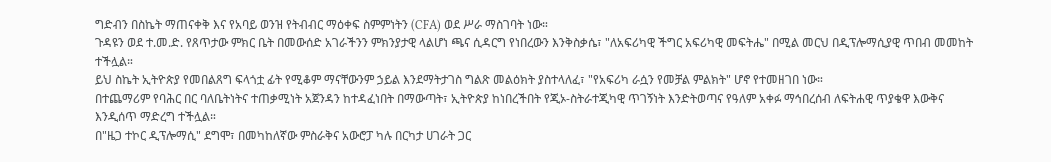ግድብን በስኬት ማጠናቀቅ እና የአባይ ወንዝ የትብብር ማዕቀፍ ስምምነትን (CFA) ወደ ሥራ ማስገባት ነው።
ጉዳዩን ወደ ተ.መ.ድ. የጸጥታው ምክር ቤት በመውሰድ አገራችንን ምክንያታዊ ላልሆነ ጫና ሲዳርግ የነበረውን እንቅስቃሴ፣ "ለአፍሪካዊ ችግር አፍሪካዊ መፍትሔ" በሚል መርህ በዲፕሎማሲያዊ ጥበብ መመከት ተችሏል።
ይህ ስኬት ኢትዮጵያ የመበልጸግ ፍላጎቷ ፊት የሚቆም ማናቸውንም ኃይል እንደማትታገስ ግልጽ መልዕክት ያስተላለፈ፣ "የአፍሪካ ራሷን የመቻል ምልክት" ሆኖ የተመዘገበ ነው።
በተጨማሪም የባሕር በር ባለቤትነትና ተጠቃሚነት አጀንዳን ከተዳፈነበት በማውጣት፣ ኢትዮጵያ ከነበረችበት የጂኦ-ስትራተጂካዊ ጥገኝነት እንድትወጣና የዓለም አቀፉ ማኅበረሰብ ለፍትሐዊ ጥያቄዋ እውቅና እንዲሰጥ ማድረግ ተችሏል።
በ"ዜጋ ተኮር ዲፕሎማሲ" ደግሞ፣ በመካከለኛው ምስራቅና አውሮፓ ካሉ በርካታ ሀገራት ጋር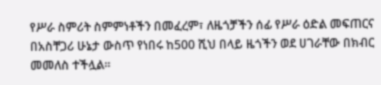የሥራ ስምሪት ስምምነቶችን በመፈረም፣ ለዜጎቻችን ሰፊ የሥራ ዕድል መፍጠርና በአስቸጋሪ ሁኔታ ውስጥ የነበሩ ከ500 ሺህ በላይ ዜጎችን ወደ ሀገራቸው በክብር መመለስ ተችሏል።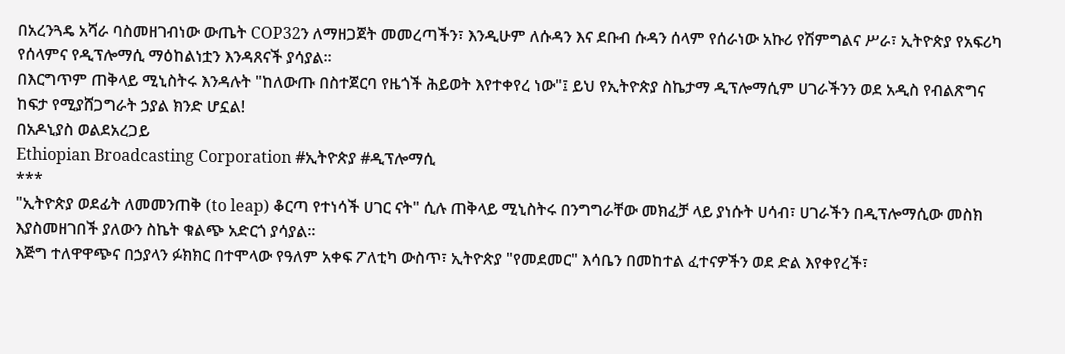በአረንጓዴ አሻራ ባስመዘገብነው ውጤት COP32ን ለማዘጋጀት መመረጣችን፣ እንዲሁም ለሱዳን እና ደቡብ ሱዳን ሰላም የሰራነው አኩሪ የሽምግልና ሥራ፣ ኢትዮጵያ የአፍሪካ የሰላምና የዲፕሎማሲ ማዕከልነቷን እንዳጸናች ያሳያል።
በእርግጥም ጠቅላይ ሚኒስትሩ እንዳሉት "ከለውጡ በስተጀርባ የዜጎች ሕይወት እየተቀየረ ነው"፤ ይህ የኢትዮጵያ ስኬታማ ዲፕሎማሲም ሀገራችንን ወደ አዲስ የብልጽግና ከፍታ የሚያሸጋግራት ኃያል ክንድ ሆኗል!
በአዶኒያስ ወልደአረጋይ
Ethiopian Broadcasting Corporation #ኢትዮጵያ #ዲፕሎማሲ
***
"ኢትዮጵያ ወደፊት ለመመንጠቅ (to leap) ቆርጣ የተነሳች ሀገር ናት" ሲሉ ጠቅላይ ሚኒስትሩ በንግግራቸው መክፈቻ ላይ ያነሱት ሀሳብ፣ ሀገራችን በዲፕሎማሲው መስክ እያስመዘገበች ያለውን ስኬት ቁልጭ አድርጎ ያሳያል።
እጅግ ተለዋዋጭና በኃያላን ፉክክር በተሞላው የዓለም አቀፍ ፖለቲካ ውስጥ፣ ኢትዮጵያ "የመደመር" እሳቤን በመከተል ፈተናዎችን ወደ ድል እየቀየረች፣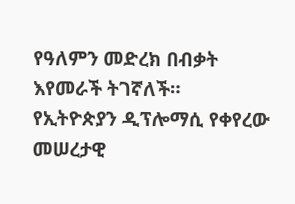የዓለምን መድረክ በብቃት እየመራች ትገኛለች።
የኢትዮጵያን ዲፕሎማሲ የቀየረው መሠረታዊ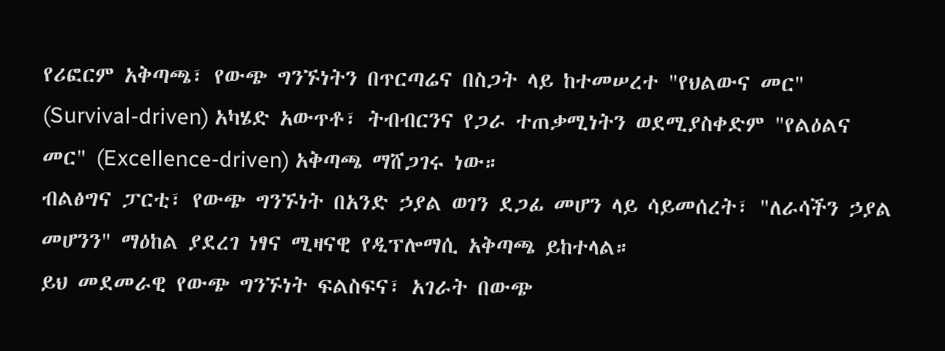የሪፎርም አቅጣጫ፣ የውጭ ግንኙነትን በጥርጣሬና በስጋት ላይ ከተመሠረተ "የህልውና መር" (Survival-driven) አካሄድ አውጥቶ፣ ትብብርንና የጋራ ተጠቃሚነትን ወደሚያስቀድም "የልዕልና መር" (Excellence-driven) አቅጣጫ ማሸጋገሩ ነው።
ብልፅግና ፓርቲ፣ የውጭ ግንኙነት በአንድ ኃያል ወገን ደጋፊ መሆን ላይ ሳይመሰረት፣ "ለራሳችን ኃያል መሆንን" ማዕከል ያደረገ ነፃና ሚዛናዊ የዲፕሎማሲ አቅጣጫ ይከተላል።
ይህ መደመራዊ የውጭ ግንኙነት ፍልስፍና፣ አገራት በውጭ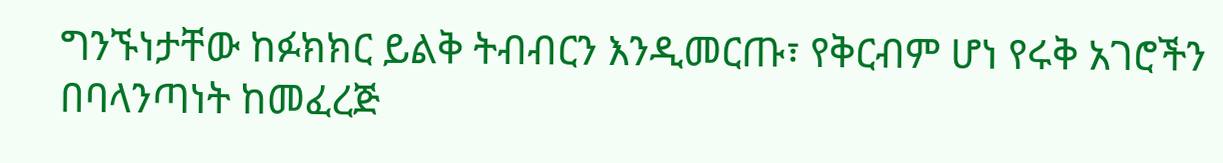ግንኙነታቸው ከፉክክር ይልቅ ትብብርን እንዲመርጡ፣ የቅርብም ሆነ የሩቅ አገሮችን በባላንጣነት ከመፈረጅ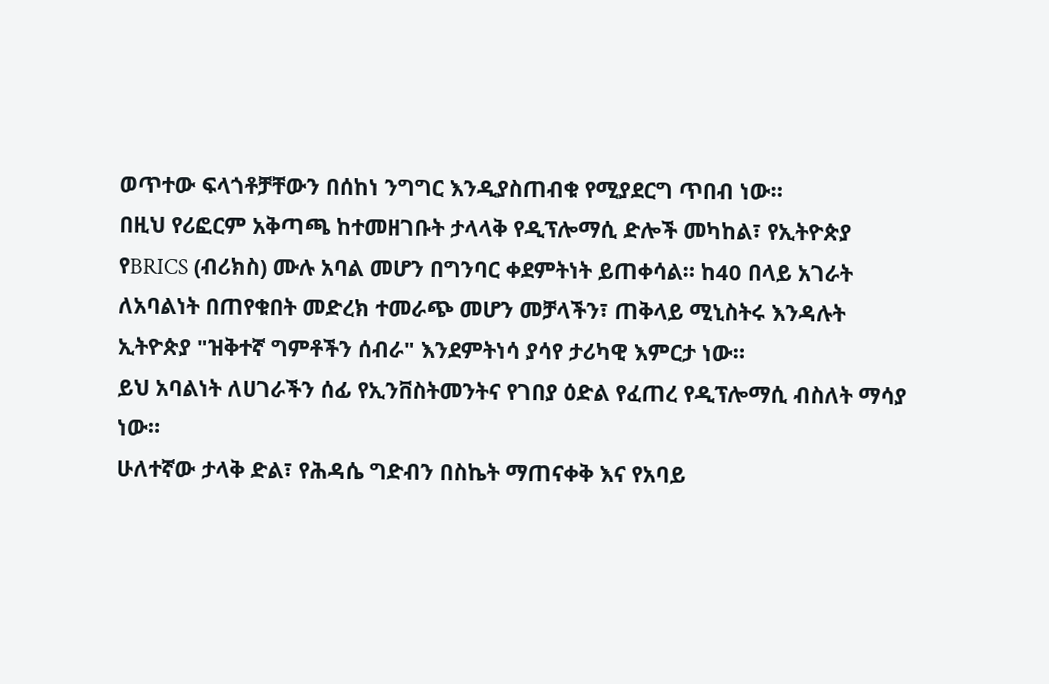ወጥተው ፍላጎቶቻቸውን በሰከነ ንግግር እንዲያስጠብቁ የሚያደርግ ጥበብ ነው።
በዚህ የሪፎርም አቅጣጫ ከተመዘገቡት ታላላቅ የዲፕሎማሲ ድሎች መካከል፣ የኢትዮጵያ የBRICS (ብሪክስ) ሙሉ አባል መሆን በግንባር ቀደምትነት ይጠቀሳል። ከ40 በላይ አገራት ለአባልነት በጠየቁበት መድረክ ተመራጭ መሆን መቻላችን፣ ጠቅላይ ሚኒስትሩ እንዳሉት ኢትዮጵያ "ዝቅተኛ ግምቶችን ሰብራ" እንደምትነሳ ያሳየ ታሪካዊ እምርታ ነው።
ይህ አባልነት ለሀገራችን ሰፊ የኢንቨስትመንትና የገበያ ዕድል የፈጠረ የዲፕሎማሲ ብስለት ማሳያ ነው።
ሁለተኛው ታላቅ ድል፣ የሕዳሴ ግድብን በስኬት ማጠናቀቅ እና የአባይ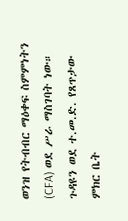ወንዝ የትብብር ማዕቀፍ ስምምነትን (CFA) ወደ ሥራ ማስገባት ነው።
ጉዳዩን ወደ ተ.መ.ድ. የጸጥታው ምክር ቤት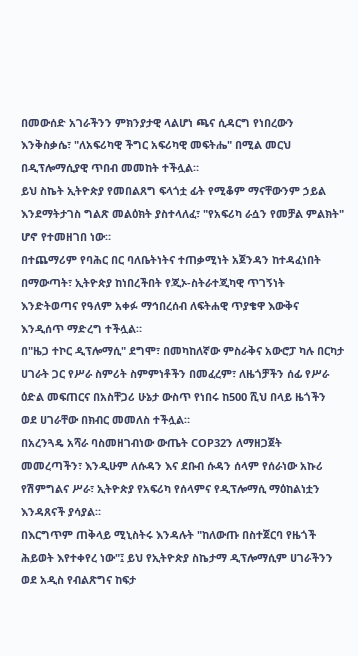በመውሰድ አገራችንን ምክንያታዊ ላልሆነ ጫና ሲዳርግ የነበረውን እንቅስቃሴ፣ "ለአፍሪካዊ ችግር አፍሪካዊ መፍትሔ" በሚል መርህ በዲፕሎማሲያዊ ጥበብ መመከት ተችሏል።
ይህ ስኬት ኢትዮጵያ የመበልጸግ ፍላጎቷ ፊት የሚቆም ማናቸውንም ኃይል እንደማትታገስ ግልጽ መልዕክት ያስተላለፈ፣ "የአፍሪካ ራሷን የመቻል ምልክት" ሆኖ የተመዘገበ ነው።
በተጨማሪም የባሕር በር ባለቤትነትና ተጠቃሚነት አጀንዳን ከተዳፈነበት በማውጣት፣ ኢትዮጵያ ከነበረችበት የጂኦ-ስትራተጂካዊ ጥገኝነት እንድትወጣና የዓለም አቀፉ ማኅበረሰብ ለፍትሐዊ ጥያቄዋ እውቅና እንዲሰጥ ማድረግ ተችሏል።
በ"ዜጋ ተኮር ዲፕሎማሲ" ደግሞ፣ በመካከለኛው ምስራቅና አውሮፓ ካሉ በርካታ ሀገራት ጋር የሥራ ስምሪት ስምምነቶችን በመፈረም፣ ለዜጎቻችን ሰፊ የሥራ ዕድል መፍጠርና በአስቸጋሪ ሁኔታ ውስጥ የነበሩ ከ500 ሺህ በላይ ዜጎችን ወደ ሀገራቸው በክብር መመለስ ተችሏል።
በአረንጓዴ አሻራ ባስመዘገብነው ውጤት COP32ን ለማዘጋጀት መመረጣችን፣ እንዲሁም ለሱዳን እና ደቡብ ሱዳን ሰላም የሰራነው አኩሪ የሽምግልና ሥራ፣ ኢትዮጵያ የአፍሪካ የሰላምና የዲፕሎማሲ ማዕከልነቷን እንዳጸናች ያሳያል።
በእርግጥም ጠቅላይ ሚኒስትሩ እንዳሉት "ከለውጡ በስተጀርባ የዜጎች ሕይወት እየተቀየረ ነው"፤ ይህ የኢትዮጵያ ስኬታማ ዲፕሎማሲም ሀገራችንን ወደ አዲስ የብልጽግና ከፍታ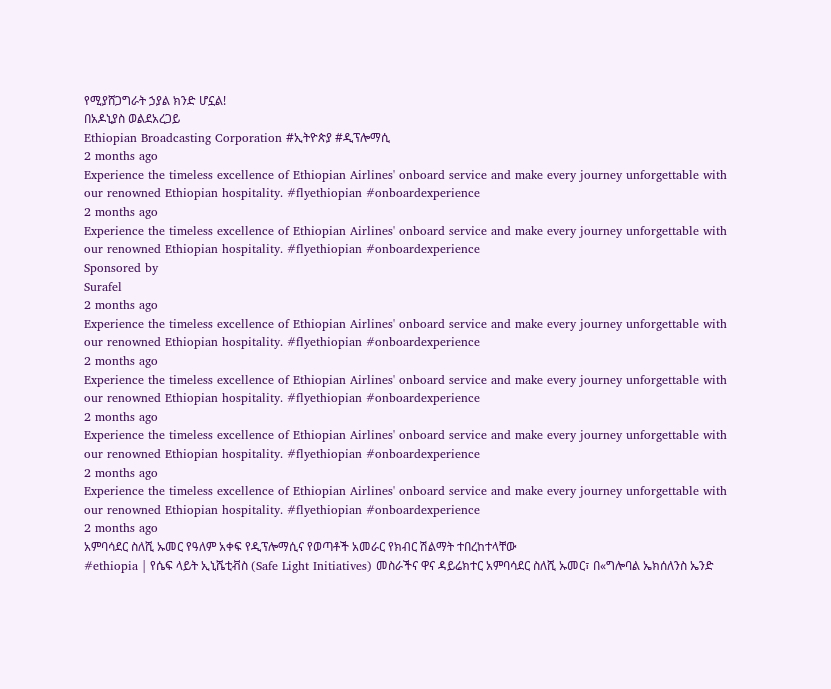የሚያሸጋግራት ኃያል ክንድ ሆኗል!
በአዶኒያስ ወልደአረጋይ
Ethiopian Broadcasting Corporation #ኢትዮጵያ #ዲፕሎማሲ
2 months ago
Experience the timeless excellence of Ethiopian Airlines' onboard service and make every journey unforgettable with our renowned Ethiopian hospitality. #flyethiopian #onboardexperience
2 months ago
Experience the timeless excellence of Ethiopian Airlines' onboard service and make every journey unforgettable with our renowned Ethiopian hospitality. #flyethiopian #onboardexperience
Sponsored by
Surafel
2 months ago
Experience the timeless excellence of Ethiopian Airlines' onboard service and make every journey unforgettable with our renowned Ethiopian hospitality. #flyethiopian #onboardexperience
2 months ago
Experience the timeless excellence of Ethiopian Airlines' onboard service and make every journey unforgettable with our renowned Ethiopian hospitality. #flyethiopian #onboardexperience
2 months ago
Experience the timeless excellence of Ethiopian Airlines' onboard service and make every journey unforgettable with our renowned Ethiopian hospitality. #flyethiopian #onboardexperience
2 months ago
Experience the timeless excellence of Ethiopian Airlines' onboard service and make every journey unforgettable with our renowned Ethiopian hospitality. #flyethiopian #onboardexperience
2 months ago
አምባሳደር ስለሺ ኡመር የዓለም አቀፍ የዲፕሎማሲና የወጣቶች አመራር የክብር ሽልማት ተበረከተላቸው
#ethiopia | የሴፍ ላይት ኢኒሼቲቭስ (Safe Light Initiatives) መስራችና ዋና ዳይሬክተር አምባሳደር ስለሺ ኡመር፣ በ«ግሎባል ኤክሰለንስ ኤንድ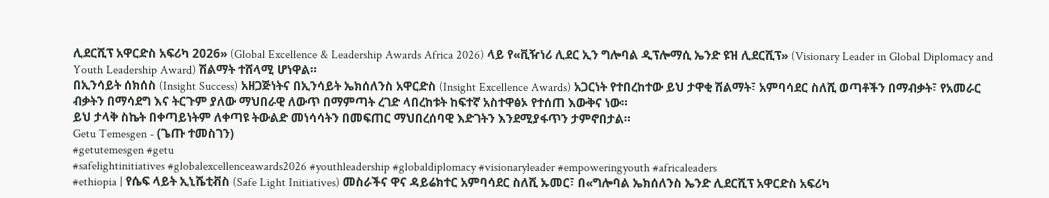ሊደርሺፕ አዋርድስ አፍሪካ 2026» (Global Excellence & Leadership Awards Africa 2026) ላይ የ«ቪዥነሪ ሊደር ኢን ግሎባል ዲፕሎማሲ ኤንድ ዩዝ ሊደርሺፕ» (Visionary Leader in Global Diplomacy and Youth Leadership Award) ሽልማት ተሸላሚ ሆነዋል።
በኢንሳይት ሰክሰስ (Insight Success) አዘጋጅነትና በኢንሳይት ኤክሰለንስ አዋርድስ (Insight Excellence Awards) አጋርነት የተበረከተው ይህ ታዋቂ ሽልማት፣ አምባሳደር ስለሺ ወጣቶችን በማብቃት፣ የአመራር ብቃትን በማሳደግ እና ትርጉም ያለው ማህበራዊ ለውጥ በማምጣት ረገድ ላበረከቱት ከፍተኛ አስተዋፅኦ የተሰጠ እውቅና ነው።
ይህ ታላቅ ስኬት በቀጣይነትም ለቀጣዩ ትውልድ መነሳሳትን በመፍጠር ማህበረሰባዊ እድገትን እንደሚያፋጥን ታምኖበታል።
Getu Temesgen - (ጌጡ ተመስገን)
#getutemesgen #getu
#safelightinitiatives #globalexcellenceawards2026 #youthleadership #globaldiplomacy #visionaryleader #empoweringyouth #africaleaders
#ethiopia | የሴፍ ላይት ኢኒሼቲቭስ (Safe Light Initiatives) መስራችና ዋና ዳይሬክተር አምባሳደር ስለሺ ኡመር፣ በ«ግሎባል ኤክሰለንስ ኤንድ ሊደርሺፕ አዋርድስ አፍሪካ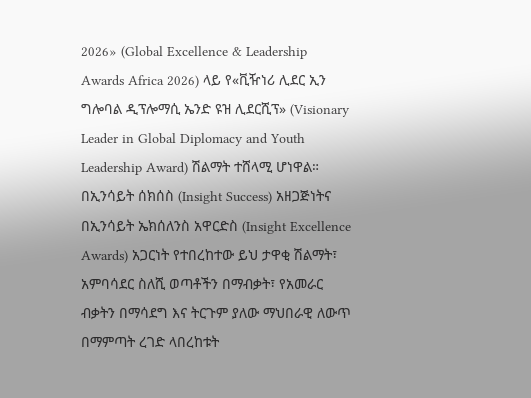2026» (Global Excellence & Leadership Awards Africa 2026) ላይ የ«ቪዥነሪ ሊደር ኢን ግሎባል ዲፕሎማሲ ኤንድ ዩዝ ሊደርሺፕ» (Visionary Leader in Global Diplomacy and Youth Leadership Award) ሽልማት ተሸላሚ ሆነዋል።
በኢንሳይት ሰክሰስ (Insight Success) አዘጋጅነትና በኢንሳይት ኤክሰለንስ አዋርድስ (Insight Excellence Awards) አጋርነት የተበረከተው ይህ ታዋቂ ሽልማት፣ አምባሳደር ስለሺ ወጣቶችን በማብቃት፣ የአመራር ብቃትን በማሳደግ እና ትርጉም ያለው ማህበራዊ ለውጥ በማምጣት ረገድ ላበረከቱት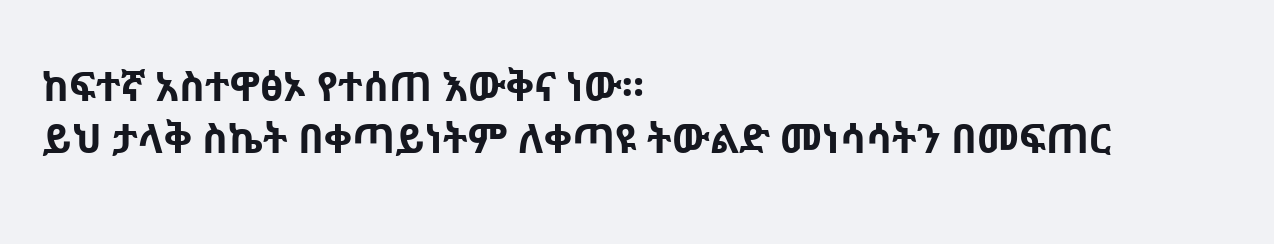ከፍተኛ አስተዋፅኦ የተሰጠ እውቅና ነው።
ይህ ታላቅ ስኬት በቀጣይነትም ለቀጣዩ ትውልድ መነሳሳትን በመፍጠር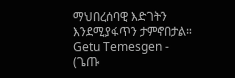ማህበረሰባዊ እድገትን እንደሚያፋጥን ታምኖበታል።
Getu Temesgen - (ጌጡ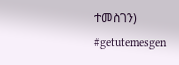ተመስገን)
#getutemesgen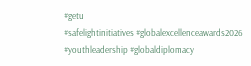#getu
#safelightinitiatives #globalexcellenceawards2026 #youthleadership #globaldiplomacy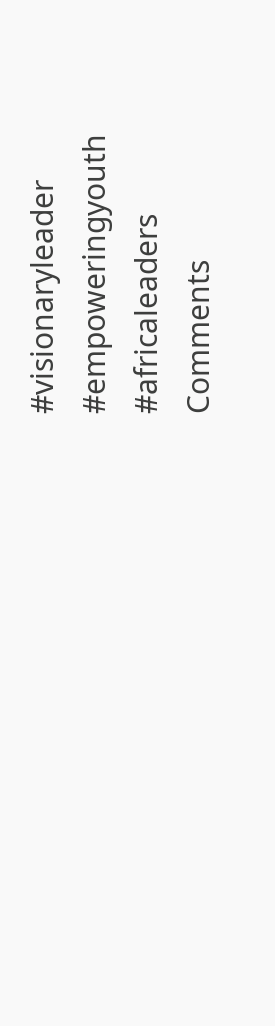#visionaryleader #empoweringyouth #africaleaders
Comments